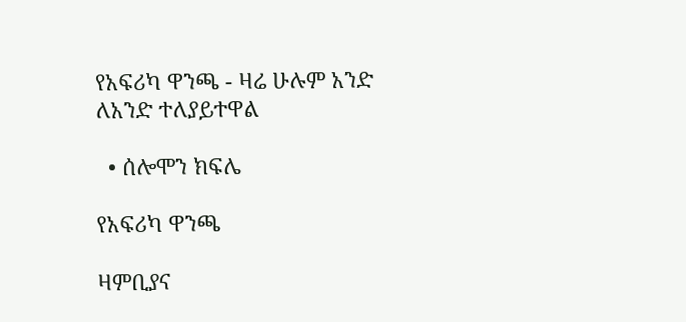የአፍሪካ ዋንጫ - ዛሬ ሁሉም አንድ ለአንድ ተለያይተዋል

  • ሰሎሞን ክፍሌ

የአፍሪካ ዋንጫ

ዛምቢያና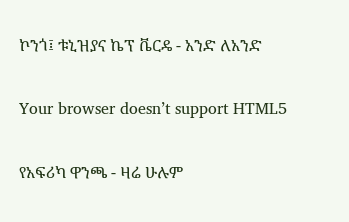ኮንጎ፤ ቱኒዝያና ኬፕ ቬርዴ - አንድ ለአንድ

Your browser doesn’t support HTML5

የአፍሪካ ዋንጫ - ዛሬ ሁሉም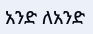አንድ ለአንድ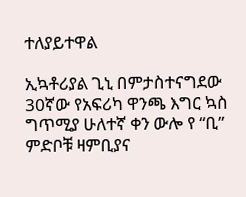ተለያይተዋል

ኢኳቶሪያል ጊኒ በምታስተናግደው 30ኛው የአፍሪካ ዋንጫ እግር ኳስ ግጥሚያ ሁለተኛ ቀን ውሎ የ “ቢ” ምድቦቹ ዛምቢያና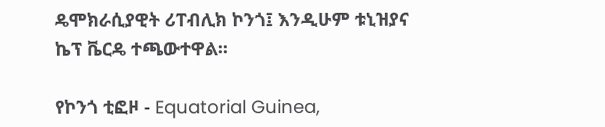ዴሞክራሲያዊት ሪፐብሊክ ኮንጎ፤ እንዲሁም ቱኒዝያና ኬፕ ቬርዴ ተጫውተዋል፡፡

የኮንጎ ቲፎዞ - Equatorial Guinea,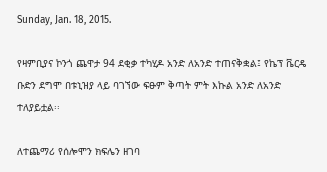Sunday, Jan. 18, 2015.

የዛምቢያና ኮንጎ ጨዋታ 94 ደቂቃ ተካሂዶ አንድ ለአንድ ተጠናቅቋል፤ የኬፕ ቬርዴ ቡድን ደግሞ በቱኒዝያ ላይ ባገኘው ፍፁም ቅጣት ምት እኩል አንድ ለአንድ ተለያይቷል፡፡

ለተጨማሪ የሰሎሞን ክፍሌን ዘገባ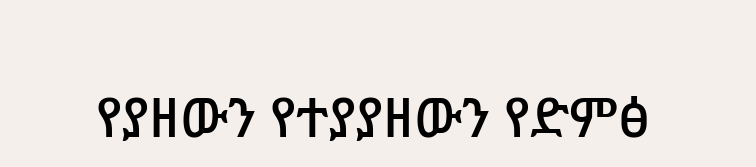የያዘውን የተያያዘውን የድምፅ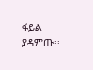ፋይል ያዳምጡ፡፡